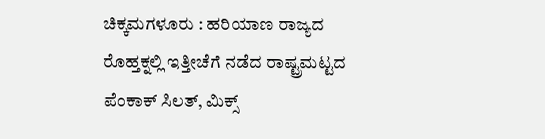ಚಿಕ್ಕಮಗಳೂರು : ಹರಿಯಾಣ ರಾಜ್ಯದ ರೊಹ್ತಕ್ನಲ್ಲಿ ಇತ್ತೀಚೆಗೆ ನಡೆದ ರಾಷ್ಟ್ರಮಟ್ಟದ ಪೆಂಕಾಕ್ ಸಿಲತ್, ಮಿಕ್ಸ್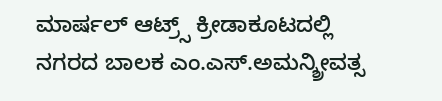ಮಾರ್ಷಲ್ ಆಟ್ರ್ಸ್ ಕ್ರೀಡಾಕೂಟದಲ್ಲಿ ನಗರದ ಬಾಲಕ ಎಂ.ಎಸ್.ಅಮನ್ಶ್ರೀವತ್ಸ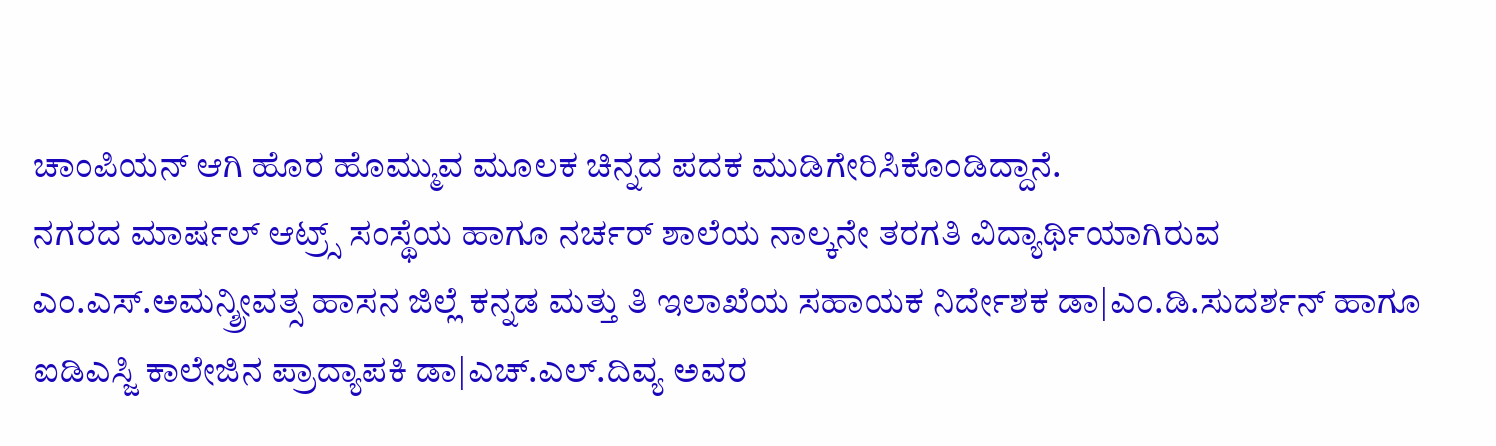ಚಾಂಪಿಯನ್ ಆಗಿ ಹೊರ ಹೊಮ್ಮುವ ಮೂಲಕ ಚಿನ್ನದ ಪದಕ ಮುಡಿಗೇರಿಸಿಕೊಂಡಿದ್ದಾನೆ.
ನಗರದ ಮಾರ್ಷಲ್ ಆಟ್ರ್ಸ್ ಸಂಸ್ಥೆಯ ಹಾಗೂ ನರ್ಚರ್ ಶಾಲೆಯ ನಾಲ್ಕನೇ ತರಗತಿ ವಿದ್ಯಾರ್ಥಿಯಾಗಿರುವ ಎಂ.ಎಸ್.ಅಮನ್ಶ್ರೀವತ್ಸ ಹಾಸನ ಜಿಲ್ಲೆ ಕನ್ನಡ ಮತ್ತು ತಿ ಇಲಾಖೆಯ ಸಹಾಯಕ ನಿರ್ದೇಶಕ ಡಾ|ಎಂ.ಡಿ.ಸುದರ್ಶನ್ ಹಾಗೂ ಐಡಿಎಸ್ಜಿ ಕಾಲೇಜಿನ ಪ್ರಾದ್ಯಾಪಕಿ ಡಾ|ಎಚ್.ಎಲ್.ದಿವ್ಯ ಅವರ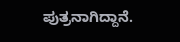ಪುತ್ರನಾಗಿದ್ದಾನೆ.